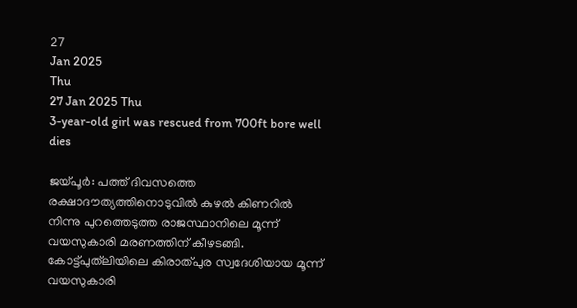27
Jan 2025
Thu
27 Jan 2025 Thu
3-year-old girl was rescued from 700ft bore well dies

ജയ്പൂര്‍: പത്ത് ദിവസത്തെ രക്ഷാദൗത്യത്തിനൊടുവില്‍ കുഴല്‍ കിണറില്‍ നിന്നു പുറത്തെടുത്ത രാജസ്ഥാനിലെ മൂന്ന് വയസുകാരി മരണത്തിന് കീഴടങ്ങി. കോട്ട്പുത്‌ലിയിലെ കിരാത്പുര സ്വദേശിയായ മൂന്ന് വയസുകാരി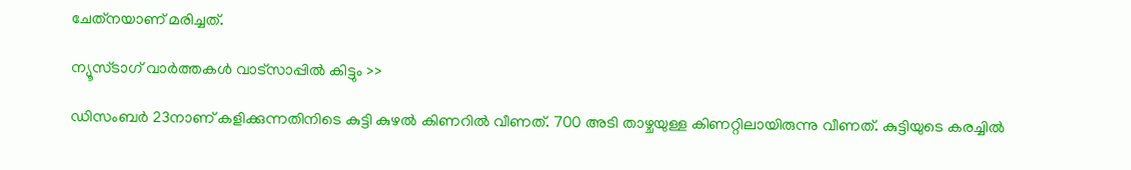ചേത്‌നയാണ് മരിച്ചത്.

ന്യൂസ്ടാഗ് വാര്‍ത്തകള്‍ വാട്‌സാപ്പില്‍ കിട്ടും >>

ഡിസംബര്‍ 23നാണ് കളിക്കുന്നതിനിടെ കുട്ടി കുഴല്‍ കിണറില്‍ വീണത്. 700 അടി താഴ്ചയുള്ള കിണറ്റിലായിരുന്നു വീണത്. കുട്ടിയുടെ കരച്ചില്‍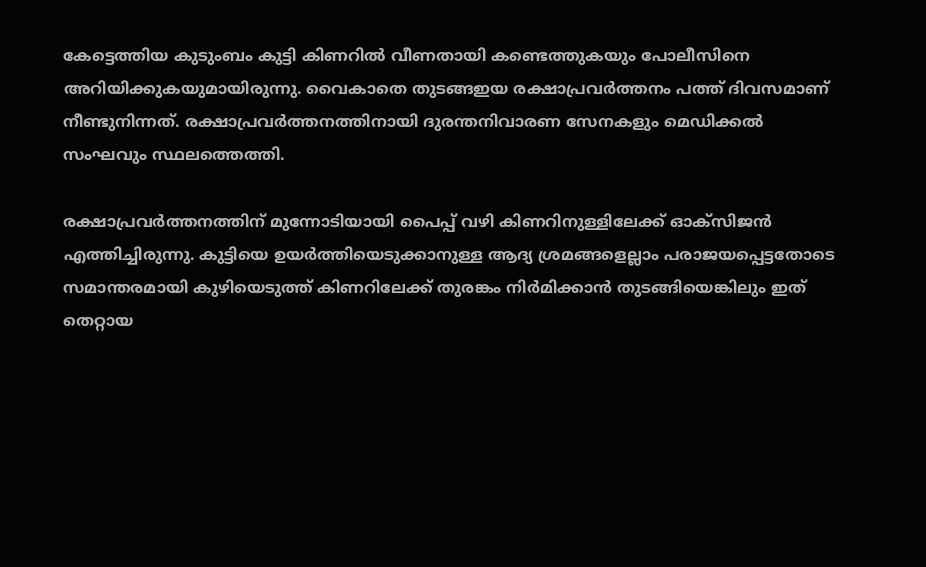കേട്ടെത്തിയ കുടുംബം കുട്ടി കിണറില്‍ വീണതായി കണ്ടെത്തുകയും പോലീസിനെ അറിയിക്കുകയുമായിരുന്നു. വൈകാതെ തുടങ്ങഇയ രക്ഷാപ്രവര്‍ത്തനം പത്ത് ദിവസമാണ് നീണ്ടുനിന്നത്. രക്ഷാപ്രവര്‍ത്തനത്തിനായി ദുരന്തനിവാരണ സേനകളും മെഡിക്കല്‍ സംഘവും സ്ഥലത്തെത്തി.

രക്ഷാപ്രവര്‍ത്തനത്തിന് മുന്നോടിയായി പൈപ്പ് വഴി കിണറിനുള്ളിലേക്ക് ഓക്‌സിജന്‍ എത്തിച്ചിരുന്നു. കുട്ടിയെ ഉയര്‍ത്തിയെടുക്കാനുള്ള ആദ്യ ശ്രമങ്ങളെല്ലാം പരാജയപ്പെട്ടതോടെ സമാന്തരമായി കുഴിയെടുത്ത് കിണറിലേക്ക് തുരങ്കം നിര്‍മിക്കാന്‍ തുടങ്ങിയെങ്കിലും ഇത് തെറ്റായ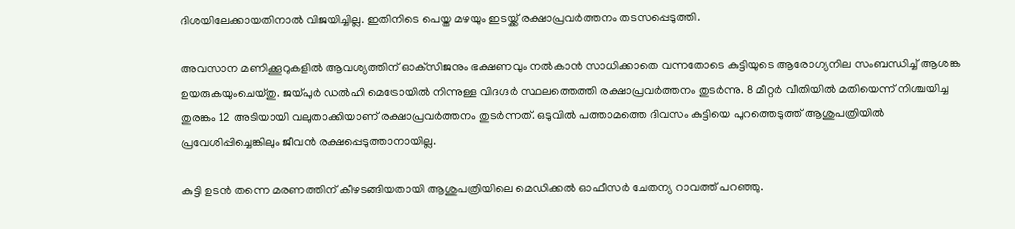ദിശയിലേക്കായതിനാല്‍ വിജയിച്ചില്ല. ഇതിനിടെ പെയ്ത മഴയും ഇടയ്ക്ക് രക്ഷാപ്രവര്‍ത്തനം തടസപ്പെടുത്തി.

അവസാന മണിക്കൂറുകളില്‍ ആവശ്യത്തിന് ഓക്‌സിജനും ഭക്ഷണവും നല്‍കാന്‍ സാധിക്കാതെ വന്നതോടെ കുട്ടിയുടെ ആരോഗ്യനില സംബന്ധിച്ച് ആശങ്ക ഉയരുകയുംചെയ്തു. ജയ്പുര്‍ ഡല്‍ഹി മെട്രോയില്‍ നിന്നുള്ള വിദഗ്ദര്‍ സ്ഥലത്തെത്തി രക്ഷാപ്രവര്‍ത്തനം തുടര്‍ന്നു. 8 മീറ്റര്‍ വീതിയില്‍ മതിയെന്ന് നിശ്ചയിച്ച തുരങ്കം 12 അടിയായി വലുതാക്കിയാണ് രക്ഷാപ്രവര്‍ത്തനം തുടര്‍ന്നത്. ഒടുവില്‍ പത്താമത്തെ ദിവസം കുട്ടിയെ പുറത്തെടുത്ത് ആശുപത്രിയില്‍ പ്രവേശിപ്പിച്ചെങ്കിലും ജീവന്‍ രക്ഷപ്പെടുത്താനായില്ല.

കുട്ടി ഉടന്‍ തന്നെ മരണത്തിന് കീഴടങ്ങിയതായി ആശുപത്രിയിലെ മെഡിക്കല്‍ ഓഫീസര്‍ ചേതന്യ റാവത്ത് പറഞ്ഞു.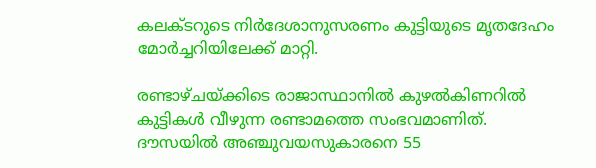കലക്ടറുടെ നിര്‍ദേശാനുസരണം കുട്ടിയുടെ മൃതദേഹം മോര്‍ച്ചറിയിലേക്ക് മാറ്റി.

രണ്ടാഴ്ചയ്ക്കിടെ രാജാസ്ഥാനില്‍ കുഴല്‍കിണറില്‍ കുട്ടികള്‍ വീഴുന്ന രണ്ടാമത്തെ സംഭവമാണിത്. ദൗസയില്‍ അഞ്ചുവയസുകാരനെ 55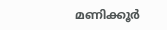മണിക്കൂര്‍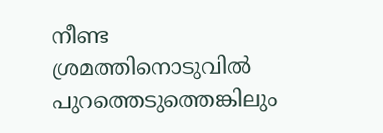നീണ്ട ശ്രമത്തിനൊടുവില്‍ പുറത്തെടുത്തെങ്കിലും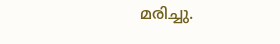മരിച്ചു.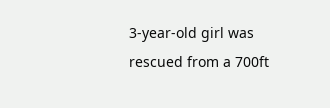3-year-old girl was rescued from a 700ft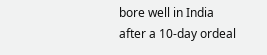bore well in India after a 10-day ordeal